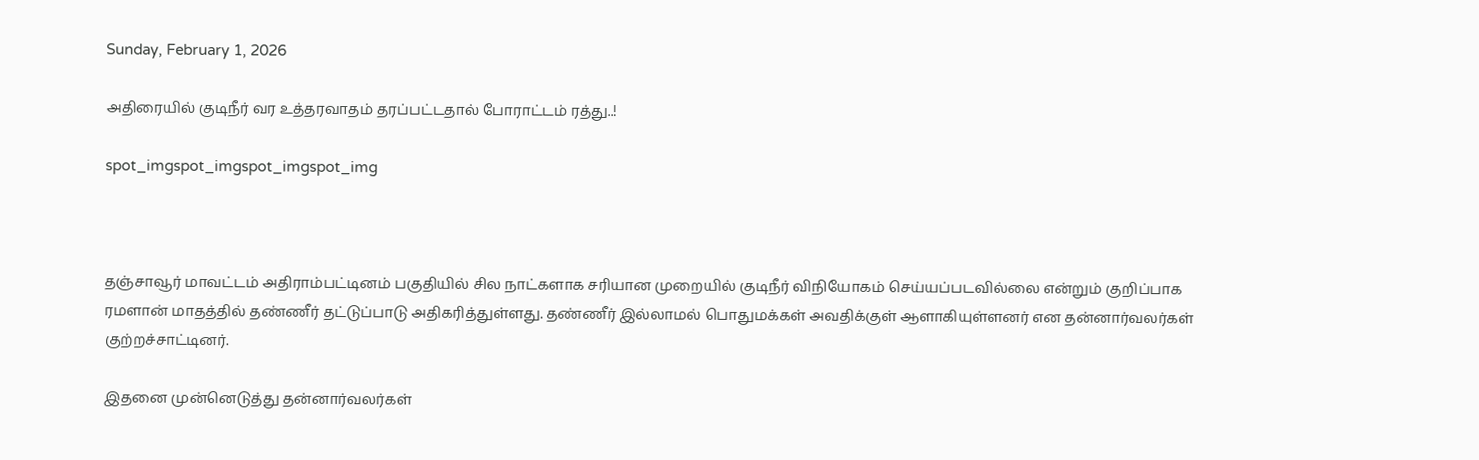Sunday, February 1, 2026

அதிரையில் குடிநீர் வர உத்தரவாதம் தரப்பட்டதால் போராட்டம் ரத்து..!

spot_imgspot_imgspot_imgspot_img



தஞ்சாவூர் மாவட்டம் அதிராம்பட்டினம் பகுதியில் சில நாட்களாக சரியான முறையில் குடிநீர் விநியோகம் செய்யப்படவில்லை என்றும் குறிப்பாக ரமளான் மாதத்தில் தண்ணீர் தட்டுப்பாடு அதிகரித்துள்ளது. தண்ணீர் இல்லாமல் பொதுமக்கள் அவதிக்குள் ஆளாகியுள்ளனர் என தன்னார்வலர்கள் குற்றச்சாட்டினர்.

இதனை முன்னெடுத்து தன்னார்வலர்கள்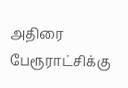அதிரை பேரூராட்சிக்கு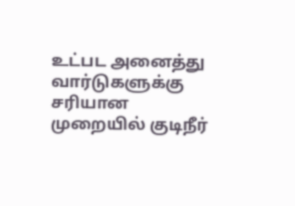உட்பட அனைத்து வார்டுகளுக்கு சரியான முறையில் குடிநீர்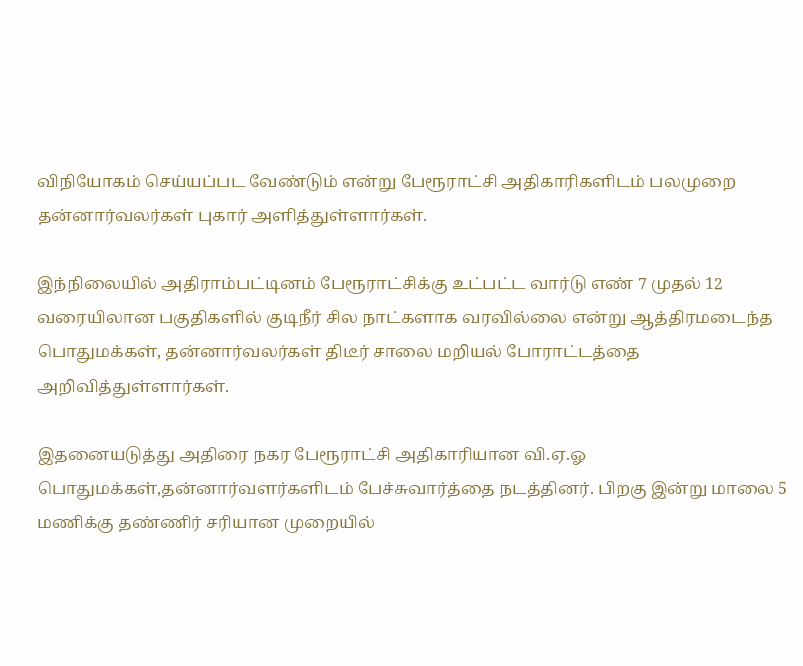விநியோகம் செய்யப்பட வேண்டும் என்று பேரூராட்சி அதிகாரிகளிடம் பலமுறை தன்னார்வலர்கள் புகார் அளித்துள்ளார்கள்.

இந்நிலையில் அதிராம்பட்டினம் பேரூராட்சிக்கு உட்பட்ட வார்டு எண் 7 முதல் 12 வரையிலான பகுதிகளில் குடிநீர் சில நாட்களாக வரவில்லை என்று ஆத்திரமடைந்த பொதுமக்கள், தன்னார்வலர்கள் திடீர் சாலை மறியல் போராட்டத்தை அறிவித்துள்ளார்கள்.

இதனையடுத்து அதிரை நகர பேரூராட்சி அதிகாரியான வி.ஏ.ஓ பொதுமக்கள்,தன்னார்வளர்களிடம் பேச்சுவார்த்தை நடத்தினர். பிறகு இன்று மாலை 5 மணிக்கு தண்ணிர் சரியான முறையில்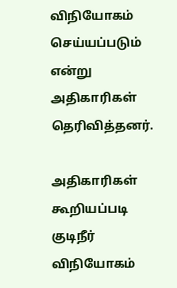விநியோகம் செய்யப்படும் என்று அதிகாரிகள் தெரிவித்தனர்.

அதிகாரிகள் கூறியப்படி குடிநீர் விநியோகம்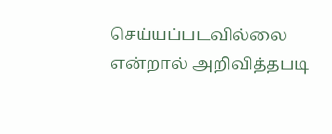செய்யப்படவில்லை என்றால் அறிவித்தபடி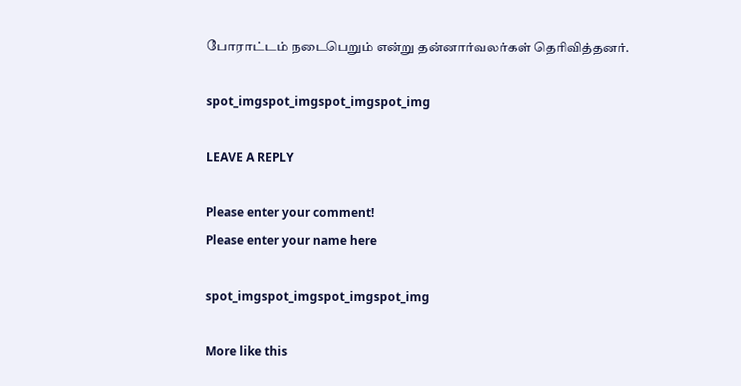போராட்டம் நடைபெறும் என்று தன்னார்வலர்கள் தெரிவித்தனர்.

spot_imgspot_imgspot_imgspot_img

LEAVE A REPLY

Please enter your comment!
Please enter your name here

spot_imgspot_imgspot_imgspot_img

More like this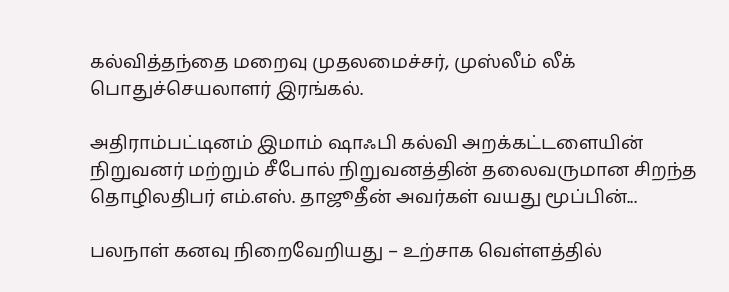கல்வித்தந்தை மறைவு முதலமைச்சர், முஸ்லீம் லீக் பொதுச்செயலாளர் இரங்கல்.

அதிராம்பட்டினம் இமாம் ஷாஃபி கல்வி அறக்கட்டளையின் நிறுவனர் மற்றும் சீபோல் நிறுவனத்தின் தலைவருமான சிறந்த தொழிலதிபர் எம்.எஸ். தாஜூதீன் அவர்கள் வயது மூப்பின்...

பலநாள் கனவு நிறைவேறியது – உற்சாக வெள்ளத்தில்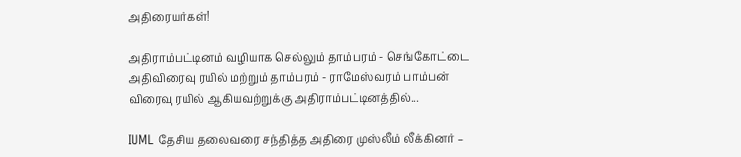அதிரையர்கள்!

அதிராம்பட்டினம் வழியாக செல்லும் தாம்பரம் - செங்கோட்டை அதிவிரைவு ரயில் மற்றும் தாம்பரம் - ராமேஸ்வரம் பாம்பன் விரைவு ரயில் ஆகியவற்றுக்கு அதிராம்பட்டினத்தில்...

IUML தேசிய தலைவரை சந்தித்த அதிரை முஸ்லீம் லீக்கினர் –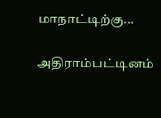மாநாட்டிற்கு...

அதிராம்பட்டினம்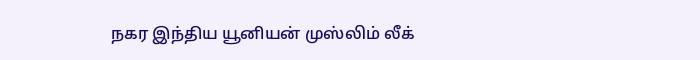நகர இந்திய யூனியன் முஸ்லிம் லீக்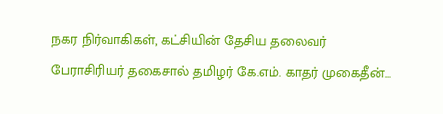நகர நிர்வாகிகள், கட்சியின் தேசிய தலைவர் பேராசிரியர் தகைசால் தமிழர் கே.எம். காதர் முகைதீன்...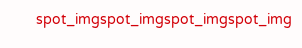spot_imgspot_imgspot_imgspot_img